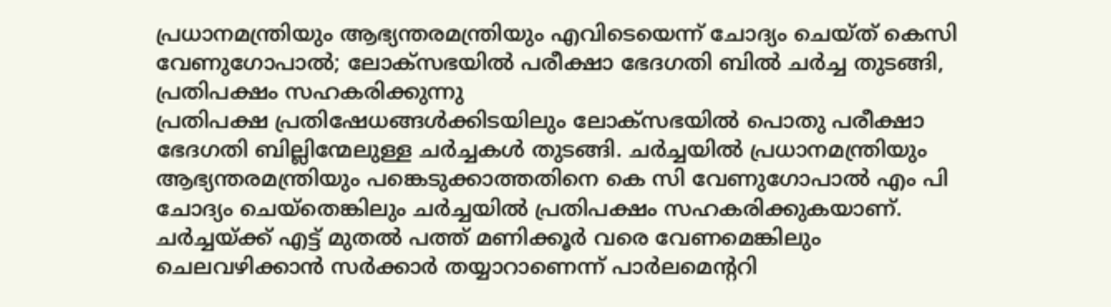പ്രധാനമന്ത്രിയും ആഭ്യന്തരമന്ത്രിയും എവിടെയെന്ന് ചോദ്യം ചെയ്ത് കെസി വേണുഗോപാൽ; ലോക്സഭയിൽ പരീക്ഷാ ഭേദഗതി ബിൽ ചർച്ച തുടങ്ങി, പ്രതിപക്ഷം സഹകരിക്കുന്നു
പ്രതിപക്ഷ പ്രതിഷേധങ്ങൾക്കിടയിലും ലോക്സഭയിൽ പൊതു പരീക്ഷാ ഭേദഗതി ബില്ലിന്മേലുള്ള ചർച്ചകൾ തുടങ്ങി. ചർച്ചയിൽ പ്രധാനമന്ത്രിയും ആഭ്യന്തരമന്ത്രിയും പങ്കെടുക്കാത്തതിനെ കെ സി വേണുഗോപാൽ എം പി ചോദ്യം ചെയ്തെങ്കിലും ചർച്ചയിൽ പ്രതിപക്ഷം സഹകരിക്കുകയാണ്. ചർച്ചയ്ക്ക് എട്ട് മുതൽ പത്ത് മണിക്കൂർ വരെ വേണമെങ്കിലും ചെലവഴിക്കാൻ സർക്കാർ തയ്യാറാണെന്ന് പാർലമെന്ററി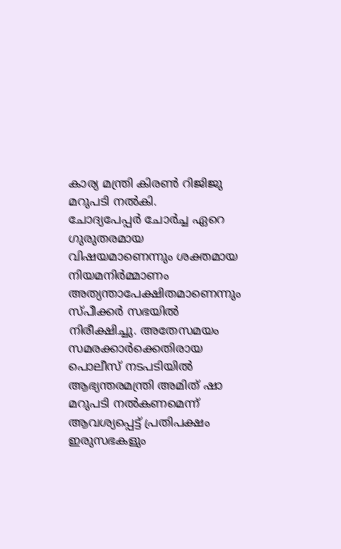കാര്യ മന്ത്രി കിരൺ റിജിജു മറുപടി നൽകി.
ചോദ്യപേപ്പർ ചോർച്ച ഏറെ ഗുരുതരമായ വിഷയമാണെന്നും ശക്തമായ നിയമനിർമ്മാണം അത്യന്താപേക്ഷിതമാണെന്നും സ്പീക്കർ സഭയിൽ നിരീക്ഷിച്ചു. അതേസമയം സമരക്കാർക്കെതിരായ പൊലീസ് നടപടിയിൽ ആഭ്യന്തരമന്ത്രി അമിത് ഷാ മറുപടി നൽകണമെന്ന് ആവശ്യപ്പെട്ട് പ്രതിപക്ഷം ഇരുസഭകളും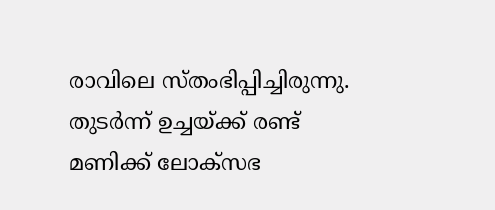രാവിലെ സ്തംഭിപ്പിച്ചിരുന്നു. തുടർന്ന് ഉച്ചയ്ക്ക് രണ്ട് മണിക്ക് ലോക്സഭ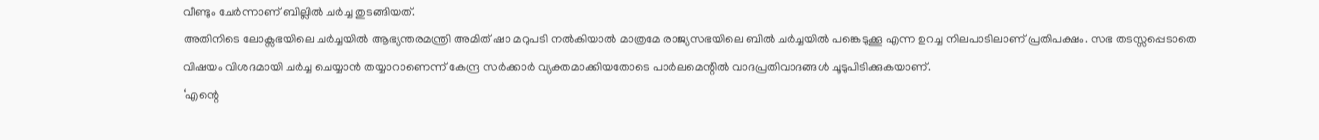വീണ്ടും ചേർന്നാണ് ബില്ലിൽ ചർച്ച തുടങ്ങിയത്.
അതിനിടെ ലോക്സഭയിലെ ചർച്ചയിൽ ആഭ്യന്തരമന്ത്രി അമിത് ഷാ മറുപടി നൽകിയാൽ മാത്രമേ രാജ്യസഭയിലെ ബിൽ ചർച്ചയിൽ പങ്കെടുക്കൂ എന്ന ഉറച്ച നിലപാടിലാണ് പ്രതിപക്ഷം. സഭ തടസ്സപ്പെടാതെ വിഷയം വിശദമായി ചർച്ച ചെയ്യാൻ തയ്യാറാണെന്ന് കേന്ദ്ര സർക്കാർ വ്യക്തമാക്കിയതോടെ പാർലമെന്റിൽ വാദപ്രതിവാദങ്ങൾ ചൂടുപിടിക്കുകയാണ്.
‘എന്റെ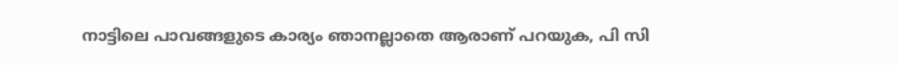നാട്ടിലെ പാവങ്ങളുടെ കാര്യം ഞാനല്ലാതെ ആരാണ് പറയുക, പി സി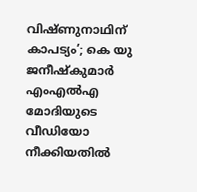വിഷ്ണുനാഥിന് കാപട്യം’; കെ യു ജനീഷ്കുമാർ എംഎൽഎ
മോദിയുടെ വീഡിയോ നീക്കിയതിൽ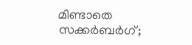മിണ്ടാതെ സക്കർബർഗ്;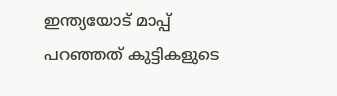ഇന്ത്യയോട് മാപ്പ് പറഞ്ഞത് കുട്ടികളുടെ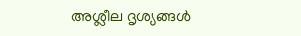അശ്ലീല ദൃശ്യങ്ങൾ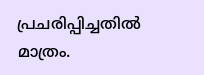പ്രചരിപ്പിച്ചതിൽ മാത്രം.